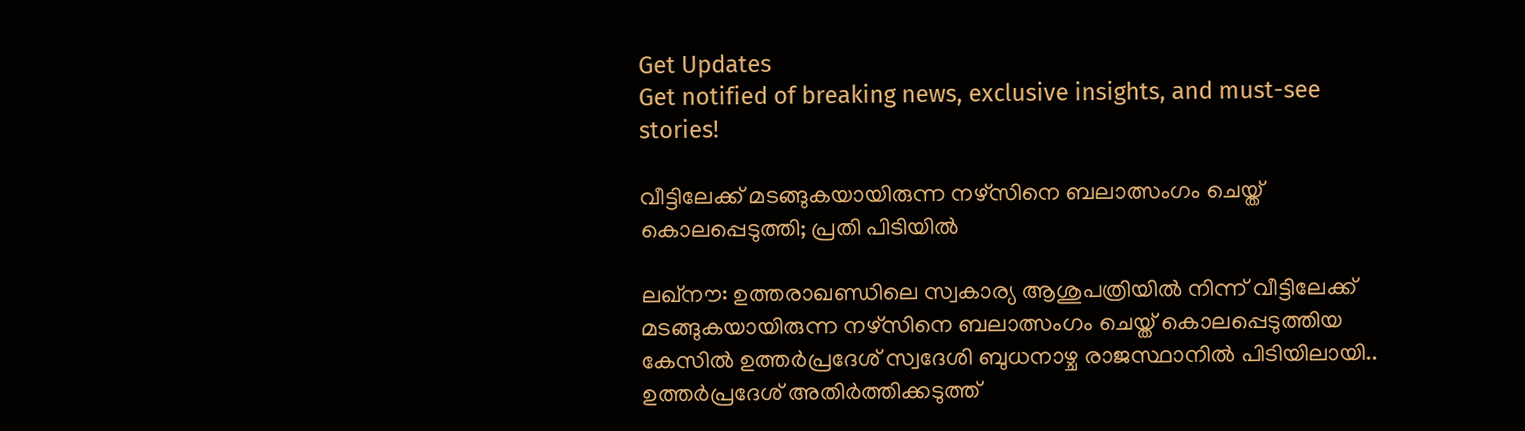Get Updates
Get notified of breaking news, exclusive insights, and must-see stories!

വീട്ടിലേക്ക് മടങ്ങുകയായിരുന്ന നഴ്സിനെ ബലാത്സംഗം ചെയ്ത് കൊലപ്പെടുത്തി; പ്രതി പിടിയിൽ

ലഖ്നൗ: ഉത്തരാഖണ്ഡിലെ സ്വകാര്യ ആശുപത്രിയിൽ നിന്ന് വീട്ടിലേക്ക് മടങ്ങുകയായിരുന്ന നഴ്സിനെ ബലാത്സംഗം ചെയ്ത് കൊലപ്പെടുത്തിയ കേസിൽ ഉത്തർപ്രദേശ് സ്വദേശി ബുധനാഴ്ച രാജസ്ഥാനിൽ പിടിയിലായി.. ഉത്തർപ്രദേശ് അതിർത്തിക്കടുത്ത്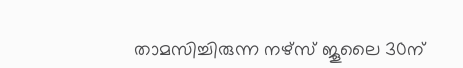താമസിച്ചിരുന്ന നഴ്‌സ് ജൂലൈ 30ന്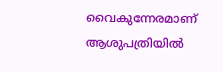വൈകുന്നേരമാണ് ആശുപത്രിയിൽ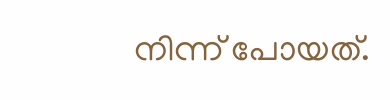നിന്ന് പോയത്.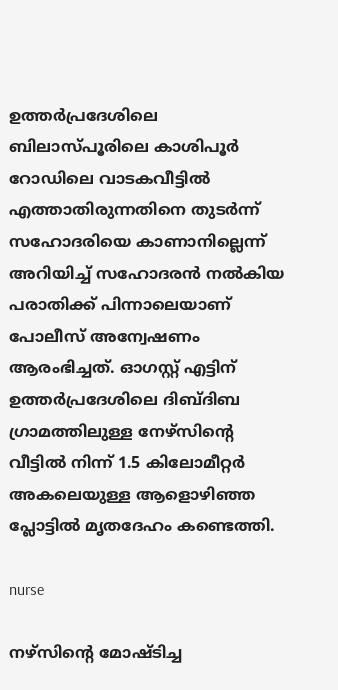ഉത്തർപ്രദേശിലെ ബിലാസ്പൂരിലെ കാശിപൂർ റോഡിലെ വാടകവീട്ടിൽ എത്താതിരുന്നതിനെ തുടർന്ന് സഹോദരിയെ കാണാനില്ലെന്ന് അറിയിച്ച് സഹോദരൻ നൽകിയ പരാതിക്ക് പിന്നാലെയാണ് പോലീസ് അന്വേഷണം ആരംഭിച്ചത്. ഓഗസ്റ്റ് എട്ടിന് ഉത്തർപ്രദേശിലെ ദിബ്ദിബ ഗ്രാമത്തിലുള്ള നേഴ്സിന്റെ വീട്ടിൽ നിന്ന് 1.5 കിലോമീറ്റർ അകലെയുള്ള ആളൊഴിഞ്ഞ പ്ലോട്ടിൽ മൃതദേഹം കണ്ടെത്തി.

nurse

നഴ്സിന്റെ മോഷ്ടിച്ച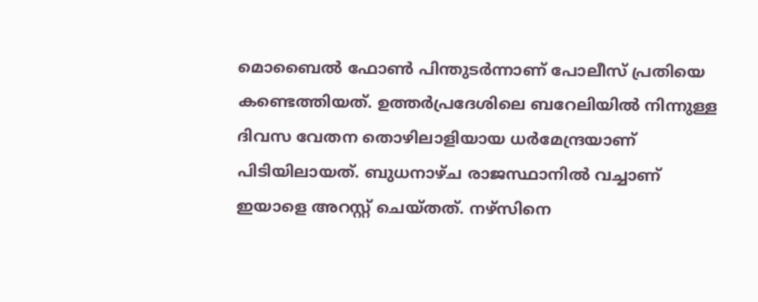മൊബൈൽ ഫോൺ പിന്തുടർന്നാണ് പോലീസ് പ്രതിയെ കണ്ടെത്തിയത്. ഉത്തർപ്രദേശിലെ ബറേലിയിൽ നിന്നുള്ള ദിവസ വേതന തൊഴിലാളിയായ ധർമേന്ദ്രയാണ് പിടിയിലായത്. ബുധനാഴ്ച രാജസ്ഥാനിൽ വച്ചാണ് ഇയാളെ അറസ്റ്റ് ചെയ്തത്. നഴ്സിനെ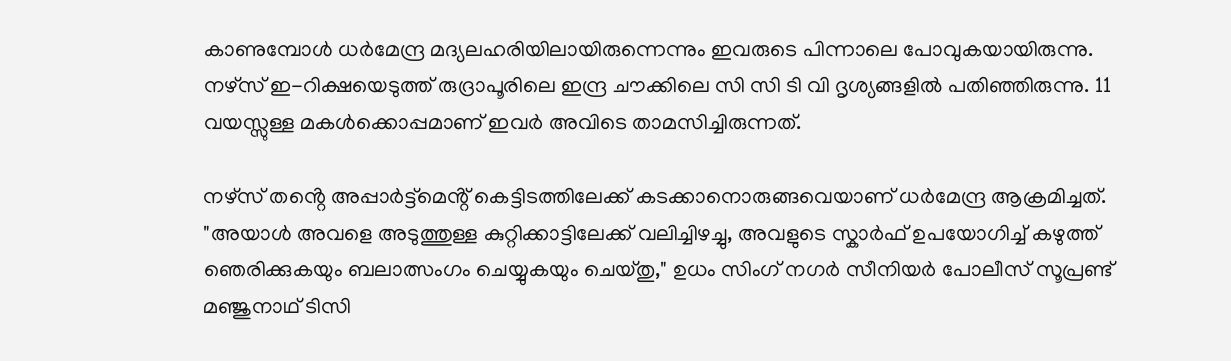കാണുമ്പോൾ‌ ധർമേന്ദ്ര മദ്യലഹരിയിലായിരുന്നെന്നും ഇവരുടെ പിന്നാലെ പോവുകയായിരുന്നു. നഴ്‌സ് ഇ-റിക്ഷയെടുത്ത് രുദ്രാപൂരിലെ ഇന്ദ്ര ചൗക്കിലെ സി സി ടി വി ദൃശ്യങ്ങളിൽ പതിഞ്ഞിരുന്നു. 11 വയസ്സുള്ള മകൾക്കൊപ്പമാണ് ഇവർ അവിടെ താമസിച്ചിരുന്നത്.

നഴ്‌സ് തൻ്റെ അപ്പാർട്ട്‌മെൻ്റ് കെട്ടിടത്തിലേക്ക് കടക്കാനൊരുങ്ങവെയാണ് ധർമേന്ദ്ര ആക്രമിച്ചത്. "അയാൾ അവളെ അടുത്തുള്ള കുറ്റിക്കാട്ടിലേക്ക് വലിച്ചിഴച്ചു, അവളുടെ സ്കാർഫ് ഉപയോഗിച്ച് കഴുത്ത് ഞെരിക്കുകയും ബലാത്സംഗം ചെയ്യുകയും ചെയ്തു," ഉധം സിംഗ് നഗർ സീനിയർ പോലീസ് സൂപ്രണ്ട് മഞ്ജുനാഥ് ടിസി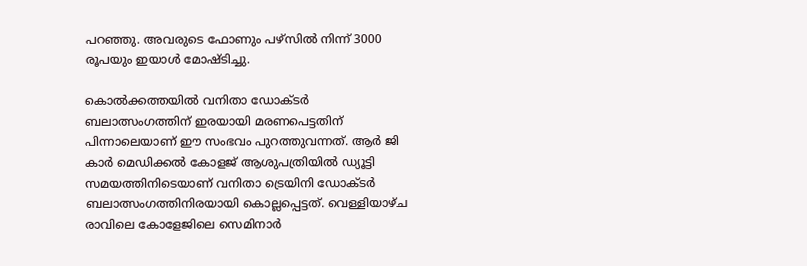പറഞ്ഞു. അവരുടെ ഫോണും പഴ്‌സിൽ നിന്ന് 3000 രൂപയും ഇയാൾ മോഷ്ടിച്ചു.

കൊൽക്കത്തയിൽ വനിതാ ഡോക്ടർ ബലാത്സംഗത്തിന് ഇരയായി മരണപെട്ടതിന് പിന്നാലെയാണ് ഈ സംഭവം പുറത്തുവന്നത്. ആർ ജി കാർ മെഡിക്കൽ കോളജ് ആശുപത്രിയിൽ ഡ്യൂട്ടി സമയത്തിനിടെയാണ് വനിതാ ട്രെയിനി ഡോക്ടർ ബലാത്സംഗത്തിനിരയായി കൊല്ലപ്പെട്ടത്. വെള്ളിയാഴ്ച രാവിലെ കോളേജിലെ സെമിനാർ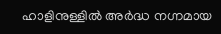ഹാളിനുള്ളിൽ അർ‌ദ്ധ നഗ്നമായ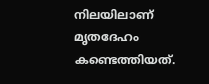നിലയിലാണ് മൃതദേഹം കണ്ടെത്തിയത്.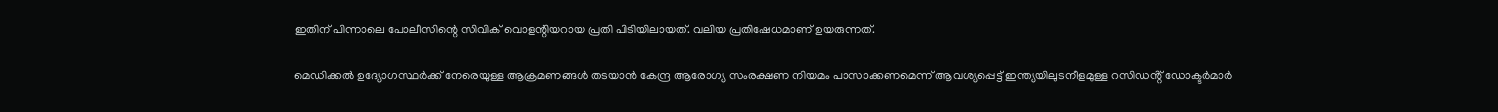ഇതിന് പിന്നാലെ പോലീസിന്റെ സിവിക് വൊളന്റിയറായ പ്രതി പിടിയിലായത്. വലിയ പ്രതിഷേധമാണ് ഉയരുന്നത്.

മെഡിക്കൽ ഉദ്യോഗസ്ഥർക്ക് നേരെയുള്ള ആക്രമണങ്ങൾ തടയാൻ കേന്ദ്ര ആരോഗ്യ സംരക്ഷണ നിയമം പാസാക്കണമെന്ന് ആവശ്യപ്പെട്ട് ഇന്ത്യയിലുടനീളമുള്ള റസിഡൻ്റ് ഡോക്ടർമാർ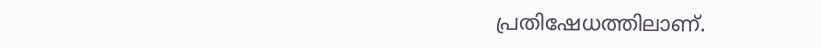പ്രതിഷേധത്തിലാണ്.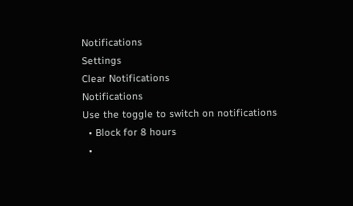Notifications
Settings
Clear Notifications
Notifications
Use the toggle to switch on notifications
  • Block for 8 hours
  •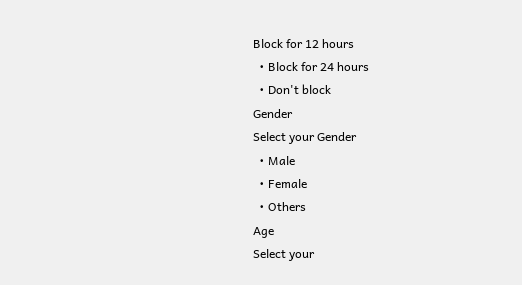Block for 12 hours
  • Block for 24 hours
  • Don't block
Gender
Select your Gender
  • Male
  • Female
  • Others
Age
Select your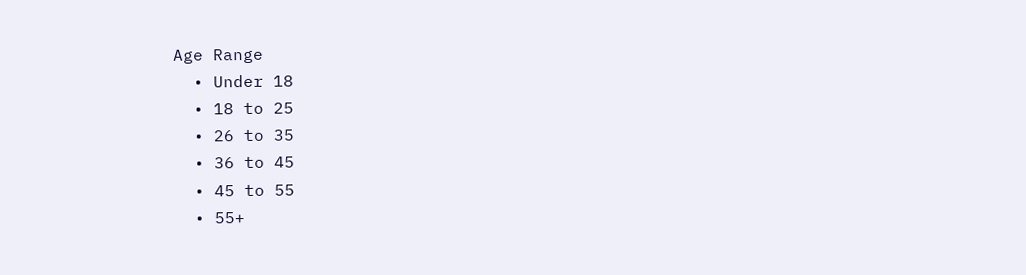Age Range
  • Under 18
  • 18 to 25
  • 26 to 35
  • 36 to 45
  • 45 to 55
  • 55+